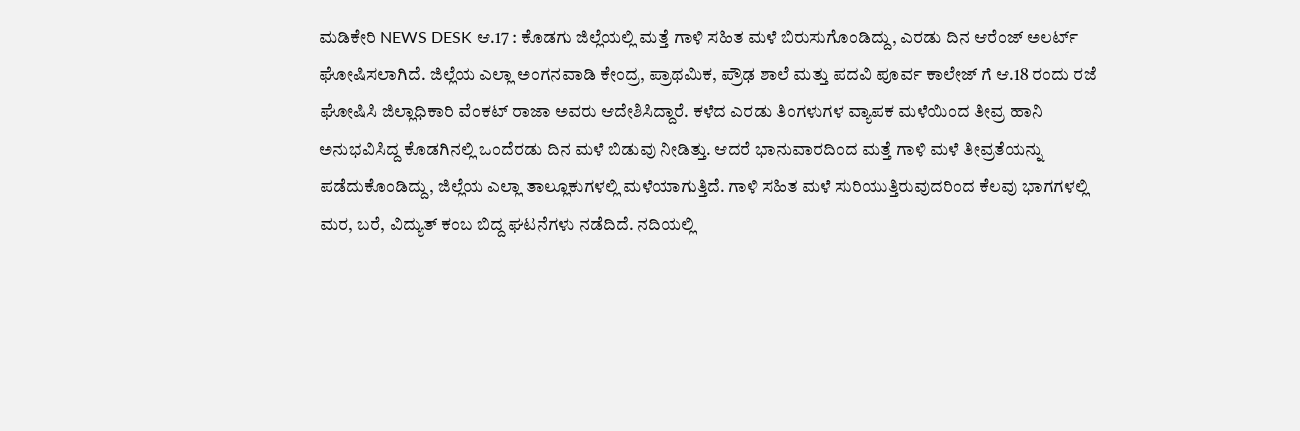ಮಡಿಕೇರಿ NEWS DESK ಆ.17 : ಕೊಡಗು ಜಿಲ್ಲೆಯಲ್ಲಿ ಮತ್ತೆ ಗಾಳಿ ಸಹಿತ ಮಳೆ ಬಿರುಸುಗೊಂಡಿದ್ದು, ಎರಡು ದಿನ ಆರೆಂಜ್ ಅಲರ್ಟ್ ಘೋಷಿಸಲಾಗಿದೆ. ಜಿಲ್ಲೆಯ ಎಲ್ಲಾ ಅಂಗನವಾಡಿ ಕೇಂದ್ರ, ಪ್ರಾಥಮಿಕ, ಪ್ರೌಢ ಶಾಲೆ ಮತ್ತು ಪದವಿ ಪೂರ್ವ ಕಾಲೇಜ್ ಗೆ ಆ.18 ರಂದು ರಜೆ ಘೋಷಿಸಿ ಜಿಲ್ಲಾಧಿಕಾರಿ ವೆಂಕಟ್ ರಾಜಾ ಅವರು ಆದೇಶಿಸಿದ್ದಾರೆ. ಕಳೆದ ಎರಡು ತಿಂಗಳುಗಳ ವ್ಯಾಪಕ ಮಳೆಯಿಂದ ತೀವ್ರ ಹಾನಿ ಅನುಭವಿಸಿದ್ದ ಕೊಡಗಿನಲ್ಲಿ ಒಂದೆರಡು ದಿನ ಮಳೆ ಬಿಡುವು ನೀಡಿತ್ತು. ಆದರೆ ಭಾನುವಾರದಿಂದ ಮತ್ತೆ ಗಾಳಿ ಮಳೆ ತೀವ್ರತೆಯನ್ನು ಪಡೆದುಕೊಂಡಿದ್ದು, ಜಿಲ್ಲೆಯ ಎಲ್ಲಾ ತಾಲ್ಲೂಕುಗಳಲ್ಲಿ ಮಳೆಯಾಗುತ್ತಿದೆ. ಗಾಳಿ ಸಹಿತ ಮಳೆ ಸುರಿಯುತ್ತಿರುವುದರಿಂದ ಕೆಲವು ಭಾಗಗಳಲ್ಲಿ ಮರ, ಬರೆ, ವಿದ್ಯುತ್ ಕಂಬ ಬಿದ್ದ ಘಟನೆಗಳು ನಡೆದಿದೆ. ನದಿಯಲ್ಲಿ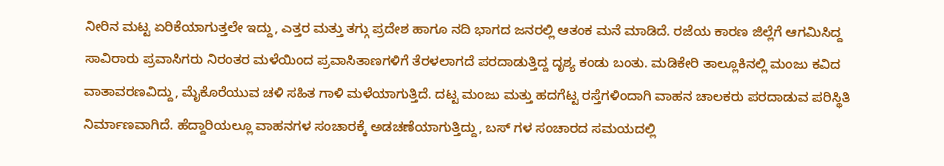ನೀರಿನ ಮಟ್ಟ ಏರಿಕೆಯಾಗುತ್ತಲೇ ಇದ್ದು, ಎತ್ತರ ಮತ್ತು ತಗ್ಗು ಪ್ರದೇಶ ಹಾಗೂ ನದಿ ಭಾಗದ ಜನರಲ್ಲಿ ಆತಂಕ ಮನೆ ಮಾಡಿದೆ. ರಜೆಯ ಕಾರಣ ಜಿಲ್ಲೆಗೆ ಆಗಮಿಸಿದ್ದ ಸಾವಿರಾರು ಪ್ರವಾಸಿಗರು ನಿರಂತರ ಮಳೆಯಿಂದ ಪ್ರವಾಸಿತಾಣಗಳಿಗೆ ತೆರಳಲಾಗದೆ ಪರದಾಡುತ್ತಿದ್ದ ದೃಶ್ಯ ಕಂಡು ಬಂತು. ಮಡಿಕೇರಿ ತಾಲ್ಲೂಕಿನಲ್ಲಿ ಮಂಜು ಕವಿದ ವಾತಾವರಣವಿದ್ದು, ಮೈಕೊರೆಯುವ ಚಳಿ ಸಹಿತ ಗಾಳಿ ಮಳೆಯಾಗುತ್ತಿದೆ. ದಟ್ಟ ಮಂಜು ಮತ್ತು ಹದಗೆಟ್ಟ ರಸ್ತೆಗಳಿಂದಾಗಿ ವಾಹನ ಚಾಲಕರು ಪರದಾಡುವ ಪರಿಸ್ಥಿತಿ ನಿರ್ಮಾಣವಾಗಿದೆ. ಹೆದ್ದಾರಿಯಲ್ಲೂ ವಾಹನಗಳ ಸಂಚಾರಕ್ಕೆ ಅಡಚಣೆಯಾಗುತ್ತಿದ್ದು, ಬಸ್ ಗಳ ಸಂಚಾರದ ಸಮಯದಲ್ಲಿ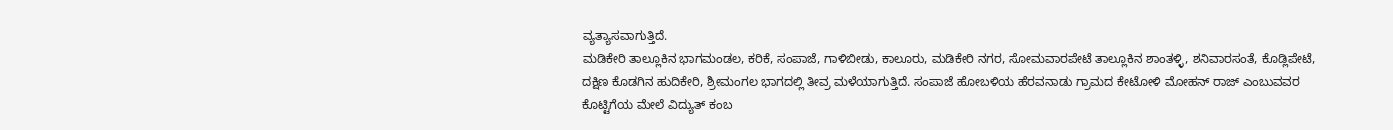ವ್ಯತ್ಯಾಸವಾಗುತ್ತಿದೆ.
ಮಡಿಕೇರಿ ತಾಲ್ಲೂಕಿನ ಭಾಗಮಂಡಲ, ಕರಿಕೆ, ಸಂಪಾಜೆ, ಗಾಳಿಬೀಡು, ಕಾಲೂರು, ಮಡಿಕೇರಿ ನಗರ, ಸೋಮವಾರಪೇಟೆ ತಾಲ್ಲೂಕಿನ ಶಾಂತಳ್ಳಿ, ಶನಿವಾರಸಂತೆ, ಕೊಡ್ಲಿಪೇಟೆ, ದಕ್ಷಿಣ ಕೊಡಗಿನ ಹುದಿಕೇರಿ, ಶ್ರೀಮಂಗಲ ಭಾಗದಲ್ಲಿ ತೀವ್ರ ಮಳೆಯಾಗುತ್ತಿದೆ. ಸಂಪಾಜೆ ಹೋಬಳಿಯ ಹೆರವನಾಡು ಗ್ರಾಮದ ಕೇಟೋಳಿ ಮೋಹನ್ ರಾಜ್ ಎಂಬುವವರ ಕೊಟ್ಟಿಗೆಯ ಮೇಲೆ ವಿದ್ಯುತ್ ಕಂಬ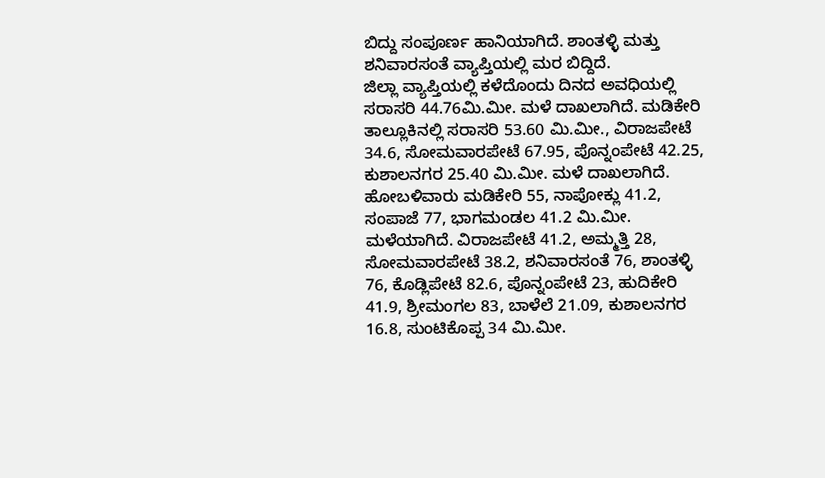ಬಿದ್ದು ಸಂಪೂರ್ಣ ಹಾನಿಯಾಗಿದೆ. ಶಾಂತಳ್ಳಿ ಮತ್ತು ಶನಿವಾರಸಂತೆ ವ್ಯಾಪ್ತಿಯಲ್ಲಿ ಮರ ಬಿದ್ದಿದೆ.
ಜಿಲ್ಲಾ ವ್ಯಾಪ್ತಿಯಲ್ಲಿ ಕಳೆದೊಂದು ದಿನದ ಅವಧಿಯಲ್ಲಿ ಸರಾಸರಿ 44.76ಮಿ.ಮೀ. ಮಳೆ ದಾಖಲಾಗಿದೆ. ಮಡಿಕೇರಿ ತಾಲ್ಲೂಕಿನಲ್ಲಿ ಸರಾಸರಿ 53.60 ಮಿ.ಮೀ., ವಿರಾಜಪೇಟೆ 34.6, ಸೋಮವಾರಪೇಟೆ 67.95, ಪೊನ್ನಂಪೇಟೆ 42.25, ಕುಶಾಲನಗರ 25.40 ಮಿ.ಮೀ. ಮಳೆ ದಾಖಲಾಗಿದೆ. ಹೋಬಳಿವಾರು ಮಡಿಕೇರಿ 55, ನಾಪೋಕ್ಲು 41.2, ಸಂಪಾಜೆ 77, ಭಾಗಮಂಡಲ 41.2 ಮಿ.ಮೀ. ಮಳೆಯಾಗಿದೆ. ವಿರಾಜಪೇಟೆ 41.2, ಅಮ್ಮತ್ತಿ 28, ಸೋಮವಾರಪೇಟೆ 38.2, ಶನಿವಾರಸಂತೆ 76, ಶಾಂತಳ್ಳಿ 76, ಕೊಡ್ಲಿಪೇಟೆ 82.6, ಪೊನ್ನಂಪೇಟೆ 23, ಹುದಿಕೇರಿ 41.9, ಶ್ರೀಮಂಗಲ 83, ಬಾಳೆಲೆ 21.09, ಕುಶಾಲನಗರ 16.8, ಸುಂಟಿಕೊಪ್ಪ 34 ಮಿ.ಮೀ.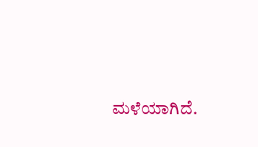ಮಳೆಯಾಗಿದೆ.